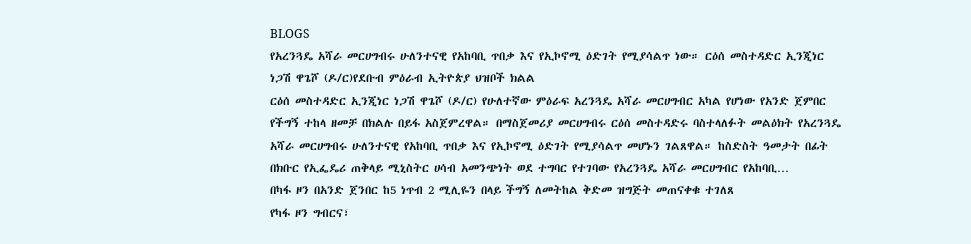BLOGS
የአረንጓዴ አሻራ መርሀግብሩ ሁለንተናዊ የአከባቢ ጥበቃ እና የኢኮኖሚ ዕድገት የሚያሳልጥ ነው። ርዕሰ መስተዳድር ኢንጂነር ነጋሽ ዋጌሾ (ዶ/ር)የደቡብ ምዕራብ ኢትዮጵያ ህዝቦች ክልል
ርዕሰ መስተዳድር ኢንጂነር ነጋሽ ዋጌሾ (ዶ/ር) የሁለተኛው ምዕራፍ አረንጓዴ አሻራ መርሀግብር አካል የሆነው የአንድ ጀምበር የችግኝ ተከላ ዘመቻ በክልሉ በይፋ አስጀምረዋል። በማስጀመሪያ መርሀግብሩ ርዕሰ መስተዳድሩ ባስተላለፉት መልዕክት የአረንጓዴ አሻራ መርሀግብሩ ሁለንተናዊ የአከባቢ ጥበቃ እና የኢኮኖሚ ዕድገት የሚያሳልጥ መሆኑን ገልጸዋል። ከስድስት ዓመታት በፊት በክቡር የኢፌዴሪ ጠቅላይ ሚኒስትር ሀሳብ አመንጭነት ወደ ተግባር የተገባው የአረንጓዴ አሻራ መርሀግብር የአከባቢ…
በካፋ ዞን በአንድ ጀንበር ከ5 ነጥብ 2 ሚሊዬን በላይ ችግኝ ለመትከል ቅድመ ዝግጅት መጠናቀቁ ተገለጸ
የካፋ ዞን ግብርና፣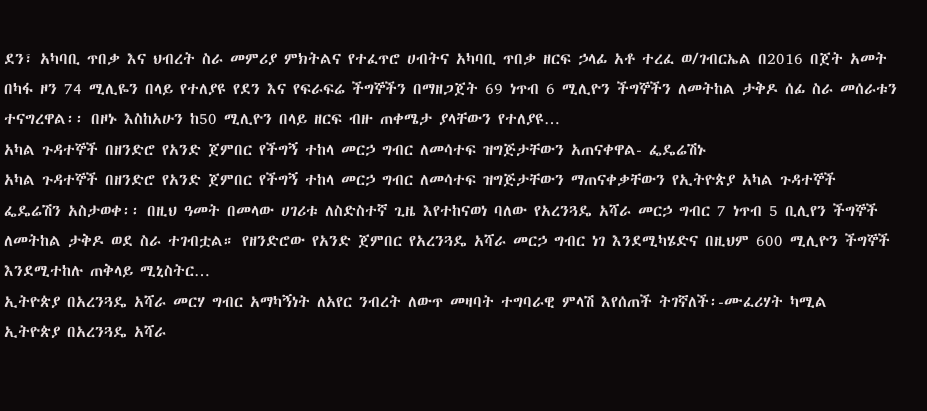ደን፣ አካባቢ ጥበቃ እና ህብረት ስራ መምሪያ ምክትልና የተፈጥሮ ሀብትና አካባቢ ጥበቃ ዘርፍ ኃላፊ አቶ ተረፈ ወ/ገብርኤል በ2016 በጀት አመት በካፋ ዞን 74 ሚሊዬን በላይ የተለያዩ የደን እና የፍራፍሬ ችግኞችን በማዘጋጀት 69 ነጥብ 6 ሚሊዮን ችግኞችን ለመትከል ታቅዶ ሰፊ ስራ መሰራቱን ተናግረዋል፡፡ በዞኑ እስከአሁን ከ50 ሚሊዮን በላይ ዘርፍ ብዙ ጠቀሜታ ያላቸውን የተለያዩ…
አካል ጉዳተኞች በዘንድሮ የአንድ ጀምበር የችግኝ ተከላ መርኃ ግብር ለመሳተፍ ዝግጅታቸውን አጠናቀዋል- ፌዴሬሽኑ
አካል ጉዳተኞች በዘንድሮ የአንድ ጀምበር የችግኝ ተከላ መርኃ ግብር ለመሳተፍ ዝግጅታቸውን ማጠናቀቃቸውን የኢትዮጵያ አካል ጉዳተኞች ፌዴሬሽን አስታወቀ፡፡ በዚህ ዓመት በመላው ሀገሪቱ ለስድስተኛ ጊዜ እየተከናወነ ባለው የአረንጓዴ አሻራ መርኃ ግብር 7 ነጥብ 5 ቢሊየን ችግኞች ለመትከል ታቅዶ ወደ ስራ ተገብቷል። የዘንድሮው የአንድ ጀምበር የአረንጓዴ አሻራ መርኃ ግብር ነገ እንደሚካሄድና በዚህም 600 ሚሊዮን ችግኞች እንደሚተከሉ ጠቅላይ ሚኒስትር…
ኢትዮጵያ በአረንጓዴ አሻራ መርሃ ግብር አማካኝነት ለአየር ንብረት ለውጥ መዛባት ተግባራዊ ምላሽ እየሰጠች ትገኛለች፡-ሙፈሪሃት ካሚል
ኢትዮጵያ በአረንጓዴ አሻራ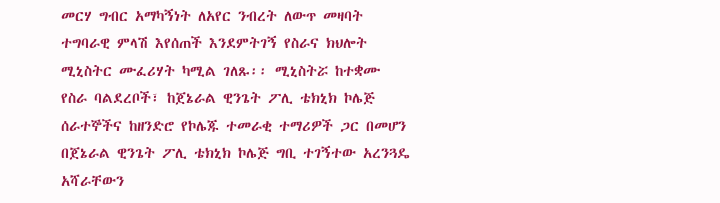መርሃ ግብር አማካኝነት ለአየር ንብረት ለውጥ መዛባት ተግባራዊ ምላሽ እየሰጠች እንደምትገኝ የስራና ክህሎት ሚኒስትር ሙፈሪሃት ካሚል ገለጹ፡፡ ሚኒስትሯ ከተቋሙ የስራ ባልደረቦች፣ ከጀኔራል ዊንጌት ፖሊ ቴክኒክ ኮሌጅ ሰራተኞችና ከዘንድሮ የኮሌጁ ተመራቂ ተማሪዎች ጋር በመሆን በጀኔራል ዊንጌት ፖሊ ቴክኒክ ኮሌጅ ግቢ ተገኝተው አረንጓዴ አሻራቸውን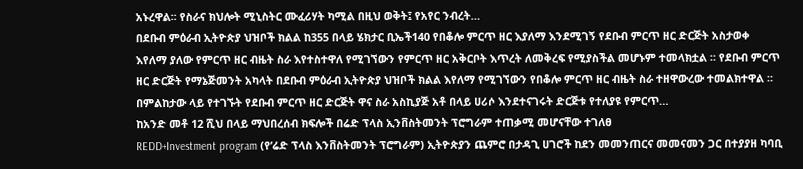አኑረዋል፡፡ የስራና ክህሎት ሚኒስትር ሙፈሪሃት ካሚል በዚህ ወቅት፤ የአየር ንብረት…
በደቡብ ምዕራብ ኢትዮጵያ ህዝቦች ክልል ከ355 በላይ ሄክታር ቢኤች140 የበቆሎ ምርጥ ዘር እያለማ እንደሚገኝ የደቡብ ምርጥ ዘር ድርጅት አስታወቀ
እየለማ ያለው የምርጥ ዘር ብዜት ስራ እየተስተዋለ የሚገኘውን የምርጥ ዘር አቅርቦት እጥረት ለመቅረፍ የሚያስችል መሆኑም ተመላክቷል ። የደቡብ ምርጥ ዘር ድርጅት የማኔጅመንት አካላት በደቡብ ምዕራብ ኢትዮጵያ ህዝቦች ክልል እየለማ የሚገኘውን የበቆሎ ምርጥ ዘር ብዜት ስራ ተዘዋውረው ተመልክተዋል ። በምልከታው ላይ የተገኙት የደቡብ ምርጥ ዘር ድርጅት ዋና ስራ አስኪያጅ አቶ በላይ ሀሪሶ እንደተናገሩት ድርጅቱ የተለያዩ የምርጥ…
ከአንድ መቶ 12 ሺህ በላይ ማህበረሰብ ክፍሎች በሬድ ፕላስ ኢንቨስትመንት ፕሮግራም ተጠቃሚ መሆናቸው ተገለፀ
REDD+Investment program (የ’ሬድ ፕላስ እንቨስትመንት ፕሮግራም) ኢትዮጵያን ጨምሮ በታዳጊ ሀገሮች ከደን መመንጠርና መመናመን ጋር በተያያዘ ካባቢ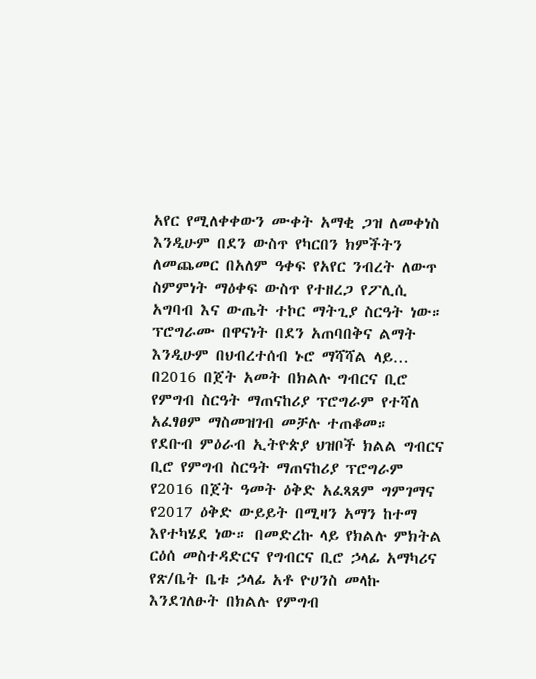አየር የሚለቀቀውን ሙቀት አማቂ ጋዝ ለመቀነስ እንዲሁም በደን ውስጥ የካርበን ክምችትን ለመጨመር በአለም ዓቀፍ የአየር ንብረት ለውጥ ስምምነት ማዕቀፍ ውስጥ የተዘረጋ የፖሊሲ አግባብ እና ውጤት ተኮር ማትጊያ ስርዓት ነው። ፕሮግራሙ በዋናነት በደን አጠባበቅና ልማት እንዲሁም በህብረተሰብ ኑሮ ማሻሻል ላይ…
በ2016 በጀት አመት በክልሉ ግብርና ቢሮ የምግብ ስርዓት ማጠናከሪያ ፕሮግራም የተሻለ አፈፃፀም ማስመዝገብ መቻሉ ተጠቆመ።
የደቡብ ምዕራብ ኢትዮጵያ ህዝቦች ክልል ግብርና ቢሮ የምግብ ስርዓት ማጠናከሪያ ፕሮግራም የ2016 በጀት ዓመት ዕቅድ አፈጻጸም ግምገማና የ2017 ዕቅድ ውይይት በሚዛን አማን ከተማ እየተካሄደ ነው። በመድረኩ ላይ የክልሉ ምክትል ርዕሰ መስተዳድርና የግብርና ቢሮ ኃላፊ አማካሪና የጽ/ቤት ቤቱ ኃላፊ አቶ ዮሀንስ መላኩ እንደገለፁት በክልሉ የምግብ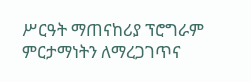ሥርዓት ማጠናከሪያ ፕሮግራም ምርታማነትን ለማረጋገጥና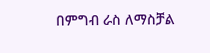በምግብ ራስ ለማስቻል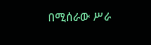በሚሰራው ሥራ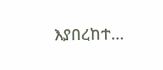እያበረከተ…